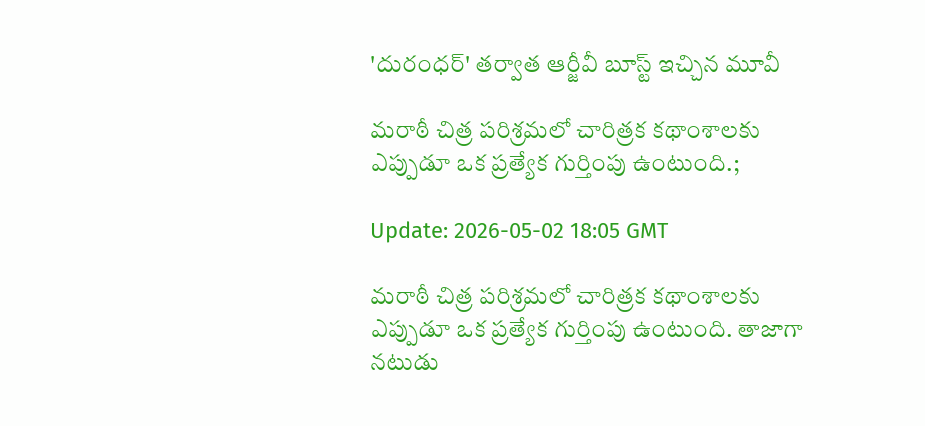'దురంధ‌ర్' త‌ర్వాత ఆర్జీవీ బూస్ట్ ఇచ్చిన మూవీ

మరాఠీ చిత్ర పరిశ్రమలో చారిత్రక కథాంశాలకు ఎప్పుడూ ఒక ప్రత్యేక గుర్తింపు ఉంటుంది.;

Update: 2026-05-02 18:05 GMT

మరాఠీ చిత్ర పరిశ్రమలో చారిత్రక కథాంశాలకు ఎప్పుడూ ఒక ప్రత్యేక గుర్తింపు ఉంటుంది. తాజాగా నటుడు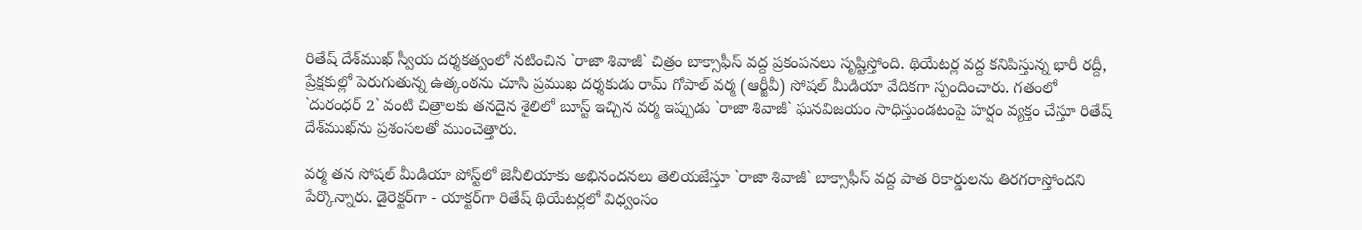రితేష్ దేశ్‌ముఖ్ స్వీయ దర్శకత్వంలో నటించిన `రాజా శివాజీ` చిత్రం బాక్సాఫీస్ వద్ద ప్రకంపనలు సృష్టిస్తోంది. థియేటర్ల వద్ద కనిపిస్తున్న భారీ రద్దీ, ప్రేక్షకుల్లో పెరుగుతున్న ఉత్కంఠను చూసి ప్రముఖ దర్శకుడు రామ్ గోపాల్ వర్మ (ఆర్జీవీ) సోషల్ మీడియా వేదికగా స్పందించారు. గతంలో `దురంధర్ 2` వంటి చిత్రాలకు తనదైన శైలిలో బూస్ట్ ఇచ్చిన వర్మ ఇప్పుడు `రాజా శివాజీ` ఘనవిజయం సాధిస్తుండటంపై హర్షం వ్యక్తం చేస్తూ రితేష్ దేశ్‌ముఖ్‌ను ప్రశంసలతో ముంచెత్తారు.

వర్మ తన సోషల్ మీడియా పోస్ట్‌లో జెనీలియాకు అభినందనలు తెలియజేస్తూ `రాజా శివాజీ` బాక్సాఫీస్ వద్ద పాత రికార్డులను తిరగరాస్తోందని పేర్కొన్నారు. డైరెక్టర్‌గా - యాక్టర్‌గా రితేష్ థియేటర్లలో విధ్వంసం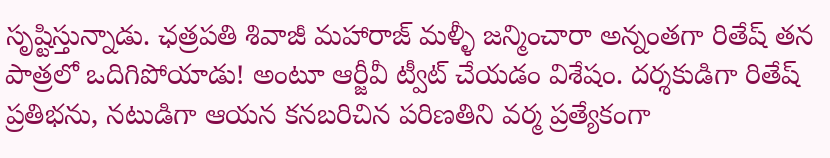సృష్టిస్తున్నాడు. ఛత్రపతి శివాజీ మహారాజ్ మళ్ళీ జన్మించారా అన్నంతగా రితేష్ తన పాత్రలో ఒదిగిపోయాడు! అంటూ ఆర్జీవీ ట్వీట్ చేయడం విశేషం. దర్శకుడిగా రితేష్ ప్రతిభను, నటుడిగా ఆయన కనబరిచిన పరిణతిని వర్మ ప్రత్యేకంగా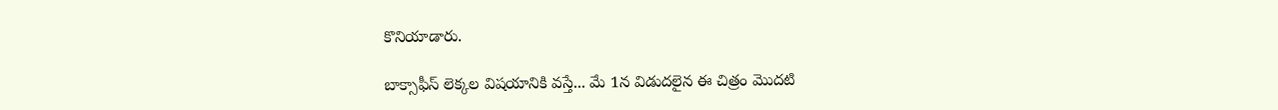కొనియాడారు.

బాక్సాఫీస్ లెక్కల విషయానికి వస్తే... మే 1న విడుదలైన ఈ చిత్రం మొదటి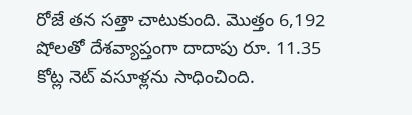రోజే తన సత్తా చాటుకుంది. మొత్తం 6,192 షోలతో దేశవ్యాప్తంగా దాదాపు రూ. 11.35 కోట్ల నెట్ వసూళ్లను సాధించింది.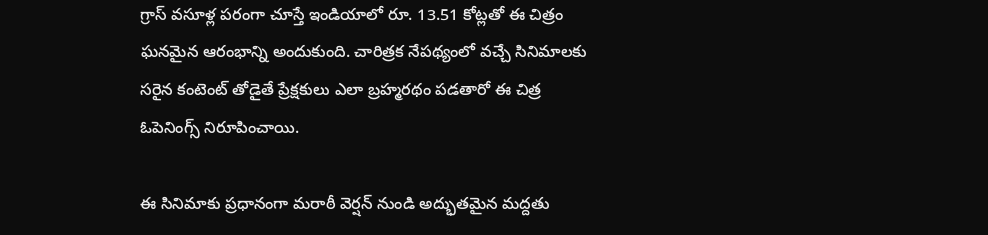గ్రాస్ వసూళ్ల పరంగా చూస్తే ఇండియాలో రూ. 13.51 కోట్లతో ఈ చిత్రం ఘనమైన ఆరంభాన్ని అందుకుంది. చారిత్రక నేపథ్యంలో వచ్చే సినిమాలకు సరైన కంటెంట్ తోడైతే ప్రేక్షకులు ఎలా బ్రహ్మరథం పడతారో ఈ చిత్ర ఓపెనింగ్స్ నిరూపించాయి.

ఈ సినిమాకు ప్రధానంగా మరాఠీ వెర్షన్ నుండి అద్భుతమైన మద్దతు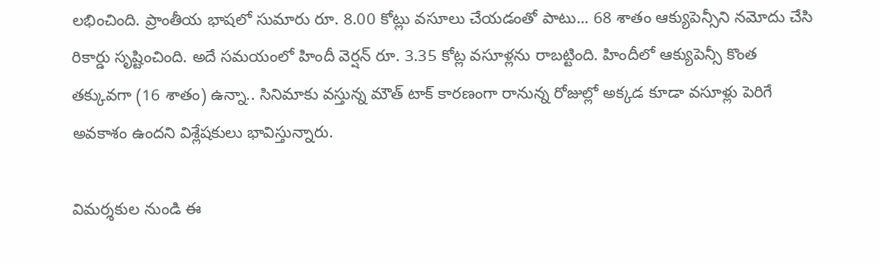లభించింది. ప్రాంతీయ భాషలో సుమారు రూ. 8.00 కోట్లు వసూలు చేయడంతో పాటు... 68 శాతం ఆక్యుపెన్సీని నమోదు చేసి రికార్డు సృష్టించింది. అదే సమయంలో హిందీ వెర్షన్ రూ. 3.35 కోట్ల వసూళ్లను రాబట్టింది. హిందీలో ఆక్యుపెన్సీ కొంత తక్కువగా (16 శాతం) ఉన్నా.. సినిమాకు వస్తున్న మౌత్ టాక్ కారణంగా రానున్న‌ రోజుల్లో అక్కడ కూడా వసూళ్లు పెరిగే అవకాశం ఉందని విశ్లేషకులు భావిస్తున్నారు.

విమర్శకుల నుండి ఈ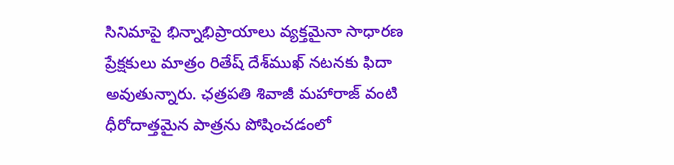సినిమాపై భిన్నాభిప్రాయాలు వ్యక్తమైనా సాధారణ ప్రేక్షకులు మాత్రం రితేష్ దేశ్‌ముఖ్ నటనకు ఫిదా అవుతున్నారు. ఛత్రపతి శివాజీ మహారాజ్ వంటి ధీరోదాత్తమైన పాత్రను పోషించడంలో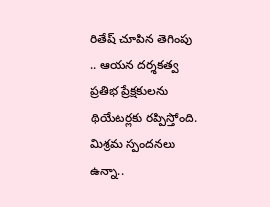రితేష్ చూపిన తెగింపు .. ఆయన దర్శకత్వ ప్రతిభ ప్రేక్షకులను థియేటర్లకు రప్పిస్తోంది. మిశ్రమ స్పందనలు ఉన్నా..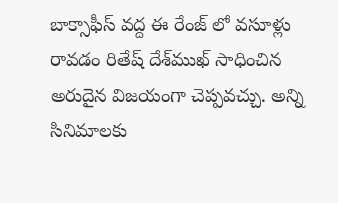బాక్సాఫీస్ వద్ద ఈ రేంజ్ లో వసూళ్లు రావడం రితేష్ దేశ్‌ముఖ్ సాధించిన అరుదైన విజయంగా చెప్పవచ్చు. అన్ని సినిమాల‌కు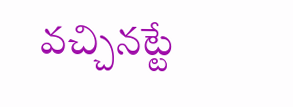వ‌చ్చిన‌ట్టే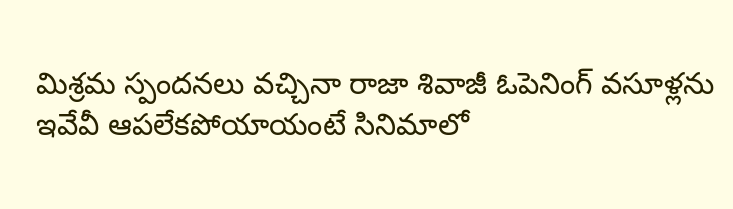మిశ్ర‌మ స్పంద‌న‌లు వ‌చ్చినా రాజా శివాజీ ఓపెనింగ్ వ‌సూళ్ల‌ను ఇవేవీ ఆప‌లేక‌పోయాయంటే సినిమాలో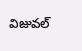విజువ‌ల్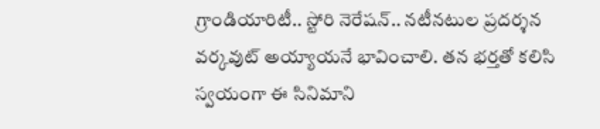గ్రాండియారిటీ.. స్టోరి నెరేష‌న్.. న‌టీన‌టుల ప్ర‌ద‌ర్శ‌న‌ వ‌ర్క‌వుట్ అయ్యాయ‌నే భావించాలి. త‌న భ‌ర్త‌తో క‌లిసి స్వ‌యంగా ఈ సినిమాని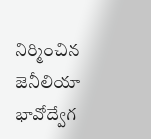నిర్మించిన జెనీలియా భావోద్వేగ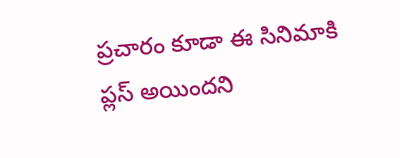ప్ర‌చారం కూడా ఈ సినిమాకి ప్లస్ అయింద‌ని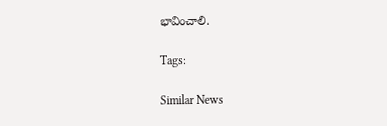భావించాలి.

Tags:

Similar News